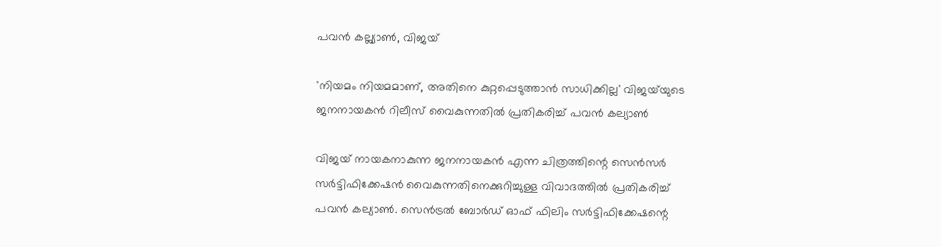പവൻ കല്ല്യാൺ, വിജയ്

'നിയമം നിയമമാണ്, അതിനെ കുറ്റപ്പെടുത്താൻ സാധിക്കില്ല' വിജയ്‌യുടെ ജനനായകൻ റിലീസ് വൈകുന്നതിൽ പ്രതികരിച്ച് പവൻ കല്യാൺ

വിജയ് നായകനാകുന്ന ജനനായകൻ എന്ന ചിത്രത്തിന്റെ സെൻസർ സർട്ടിഫിക്കേഷൻ വൈകുന്നതിനെക്കുറിച്ചുള്ള വിവാദത്തിൽ പ്രതികരിച്ച് പവൻ കല്യാൺ. സെൻട്രൽ ബോർഡ് ഓഫ് ഫിലിം സർട്ടിഫിക്കേഷന്റെ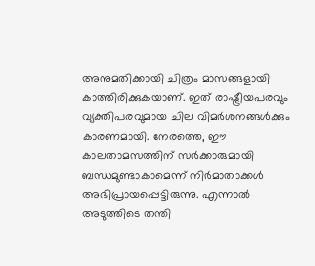അനുമതിക്കായി ചിത്രം മാസങ്ങളായി കാത്തിരിക്കുകയാണ്. ഇത് രാഷ്ട്രീയപരവും വ്യക്തിപരവുമായ ചില വിമർശനങ്ങൾക്കും കാരണമായി. നേരത്തെ, ഈ കാലതാമസത്തിന് സർക്കാരുമായി ബന്ധമുണ്ടാകാമെന്ന് നിർമാതാക്കൾ അഭിപ്രായപ്പെട്ടിരുന്നു. എന്നാൽ അടുത്തിടെ തന്തി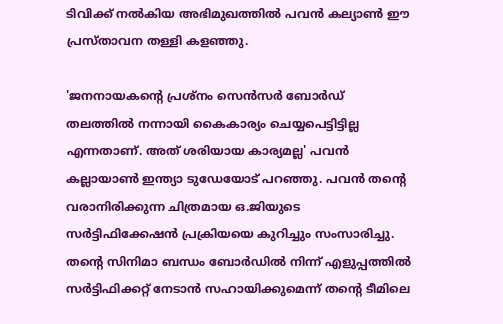ടിവിക്ക് നൽകിയ അഭിമുഖത്തിൽ പവൻ കല്യാൺ ഈ പ്രസ്താവന തള്ളി കളഞ്ഞു.

'ജനനായകന്‍റെ പ്രശ്നം സെൻസർ ബോർഡ് തലത്തിൽ നന്നായി കൈകാര്യം ചെയ്യപെട്ടിട്ടില്ല എന്നതാണ്. അത് ശരിയായ കാര്യമല്ല' പവൻ കല്ലായാൺ ഇന്ത്യാ ടുഡേയോട് പറഞ്ഞു. പവൻ തന്റെ വരാനിരിക്കുന്ന ചിത്രമായ ഒ.ജിയുടെ സർട്ടിഫിക്കേഷൻ പ്രക്രിയയെ കുറിച്ചും സംസാരിച്ചു. തന്റെ സിനിമാ ബന്ധം ബോർഡിൽ നിന്ന് എളുപ്പത്തിൽ സർട്ടിഫിക്കറ്റ് നേടാൻ സഹായിക്കുമെന്ന് തന്റെ ടീമിലെ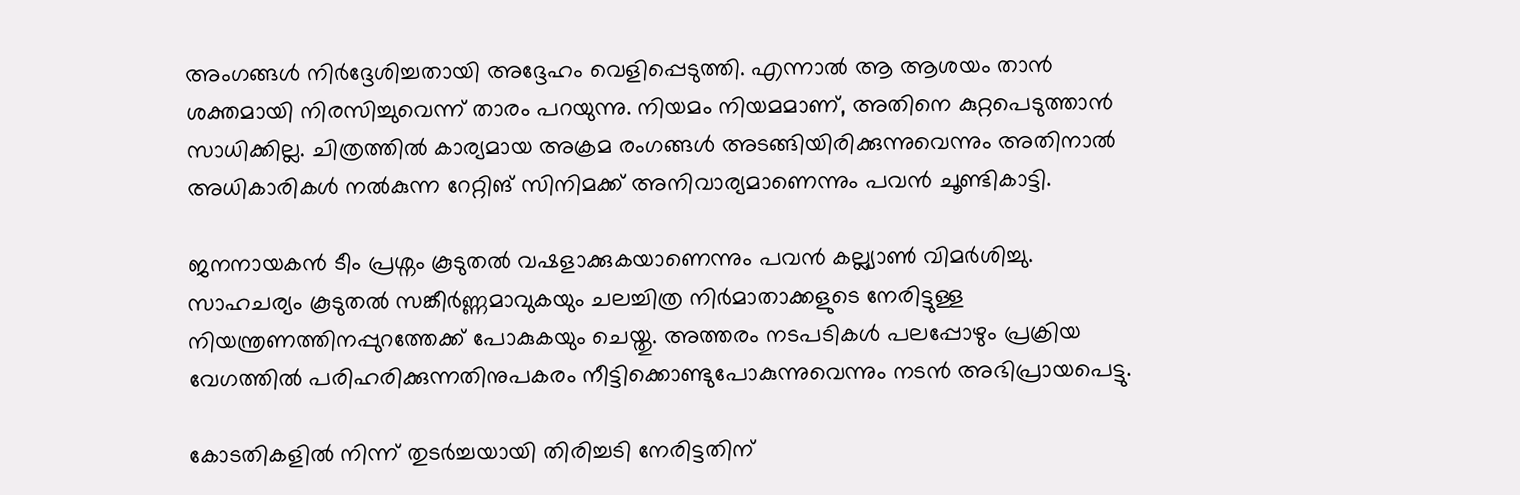അംഗങ്ങൾ നിർദ്ദേശിച്ചതായി അദ്ദേഹം വെളിപ്പെടുത്തി. എന്നാൽ ആ ആശയം താൻ ശക്തമായി നിരസിച്ചുവെന്ന് താരം പറയുന്നു. നിയമം നിയമമാണ്, അതിനെ കുറ്റപെടുത്താൻ സാധിക്കില്ല. ചിത്രത്തിൽ കാര്യമായ അക്രമ രംഗങ്ങൾ അടങ്ങിയിരിക്കുന്നുവെന്നും അതിനാൽ അധികാരികൾ നൽകുന്ന റേറ്റിങ് സിനിമക്ക് അനിവാര്യമാണെന്നും പവൻ ചൂണ്ടികാട്ടി.

ജനനായകൻ ടീം പ്രശ്നം കൂടുതൽ വഷളാക്കുകയാണെന്നും പവൻ കല്ല്യാൺ വിമർശിച്ചു. സാഹചര്യം കൂടുതൽ സങ്കീർണ്ണമാവുകയും ചലച്ചിത്ര നിർമാതാക്കളുടെ നേരിട്ടുള്ള നിയന്ത്രണത്തിനപ്പുറത്തേക്ക് പോകുകയും ചെയ്തു. അത്തരം നടപടികൾ പലപ്പോഴും പ്രക്രിയ വേഗത്തിൽ പരിഹരിക്കുന്നതിനുപകരം നീട്ടിക്കൊണ്ടുപോകുന്നുവെന്നും നടൻ അഭിപ്രായപെട്ടു.

കോടതികളില്‍ നിന്ന് തുടര്‍ച്ചയായി തിരിച്ചടി നേരിട്ടതിന്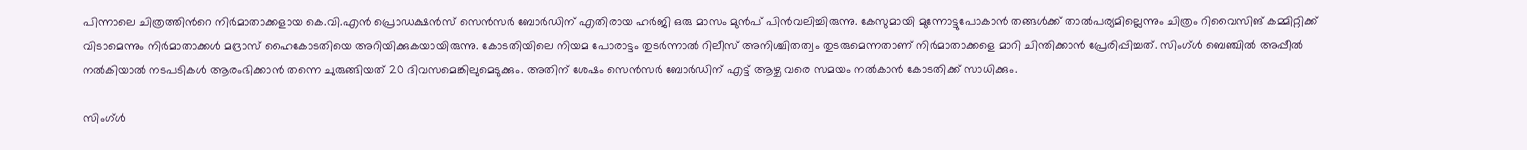പിന്നാലെ ചിത്രത്തിന്‍റെ നിര്‍മാതാക്കളായ കെ.വി.എന്‍ പ്രൊഡക്ഷന്‍സ് സെന്‍സര്‍ ബോര്‍ഡിന് എതിരായ ഹര്‍ജി ഒരു മാസം മുന്‍പ് പിന്‍വലിച്ചിരുന്നു. കേസുമായി മുന്നോട്ടുപോകാന്‍ തങ്ങള്‍ക്ക് താല്‍പര്യമില്ലെന്നും ചിത്രം റിവൈസിങ് കമ്മിറ്റിക്ക് വിടാമെന്നും നിര്‍മാതാക്കള്‍ മദ്രാസ് ഹൈകോടതിയെ അറിയിക്കുകയായിരുന്നു. കോടതിയിലെ നിയമ പോരാട്ടം തുടര്‍ന്നാല്‍ റിലീസ് അനിശ്ചിതത്വം തുടരുമെന്നതാണ് നിര്‍മാതാക്കളെ മാറി ചിന്തിക്കാന്‍ പ്രേരിപ്പിച്ചത്. സിംഗ്ള്‍ ബെഞ്ചില്‍ അപ്പീല്‍ നല്‍കിയാല്‍ നടപടികള്‍ ആരംഭിക്കാന്‍ തന്നെ ചുരുങ്ങിയത് 20 ദിവസമെങ്കിലുമെടുക്കും. അതിന് ശേഷം സെന്‍സര്‍ ബോര്‍ഡിന് എട്ട് ആഴ്ച വരെ സമയം നല്‍കാന്‍ കോടതിക്ക് സാധിക്കും.

സിംഗ്ള്‍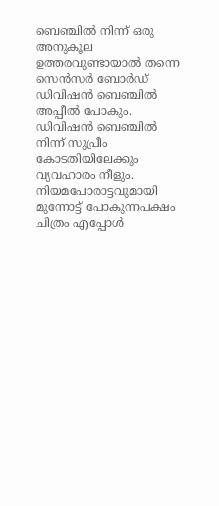ബെഞ്ചില്‍ നിന്ന് ഒരു അനുകൂല ഉത്തരവുണ്ടായാല്‍ തന്നെ സെന്‍സര്‍ ബോര്‍ഡ് ഡിവിഷന്‍ ബെഞ്ചില്‍ അപ്പീല്‍ പോകും. ഡിവിഷന്‍ ബെഞ്ചില്‍ നിന്ന് സുപ്രീം കോടതിയിലേക്കും വ്യവഹാരം നീളും. നിയമപോരാട്ടവുമായി മുന്നോട്ട് പോകുന്നപക്ഷം ചിത്രം എപ്പോള്‍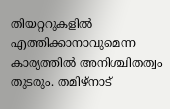തിയറ്ററുകളില്‍ എത്തിക്കാനാവുമെന്ന കാര്യത്തില്‍ അനിശ്ചിതത്വം തുടരും. തമിഴ്നാട്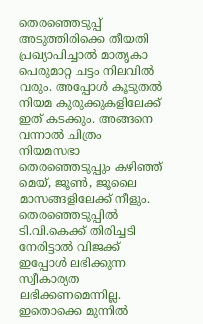തെരഞ്ഞെടുപ്പ് അടുത്തിരിക്കെ തീയതി പ്രഖ്യാപിച്ചാല്‍ മാതൃകാ പെരുമാറ്റ ചട്ടം നിലവില്‍ വരും. അപ്പോള്‍ കൂടുതല്‍ നിയമ കുരുക്കുകളിലേക്ക് ഇത് കടക്കും. അങ്ങനെ വന്നാല്‍ ചിത്രം നിയമസഭാ തെരഞ്ഞെടുപ്പും കഴിഞ്ഞ് മെയ്, ജൂണ്‍, ജൂലൈ മാസങ്ങളിലേക്ക് നീളും. തെരഞ്ഞെടുപ്പില്‍ ടി.വി.കെക്ക് തിരിച്ചടി നേരിട്ടാല്‍ വിജക്ക് ഇപ്പോള്‍ ലഭിക്കുന്ന സ്വീകാര്യത ലഭിക്കണമെന്നില്ല. ഇതൊക്കെ മുന്നില്‍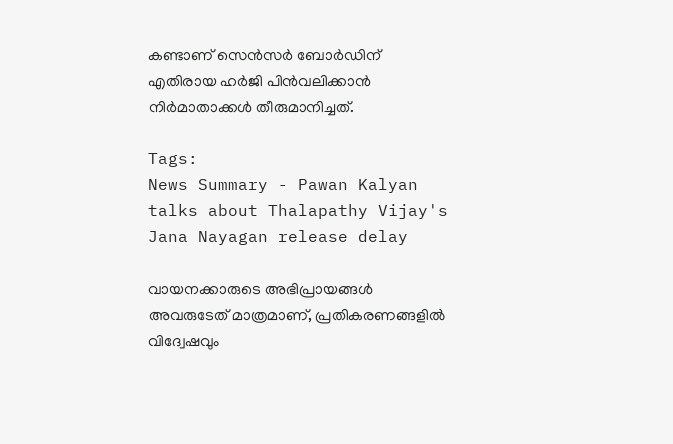കണ്ടാണ് സെന്‍സര്‍ ബോര്‍ഡിന് എതിരായ ഹര്‍ജി പിന്‍വലിക്കാന്‍ നിര്‍മാതാക്കള്‍ തീരുമാനിച്ചത്.

Tags:
News Summary - Pawan Kalyan talks about Thalapathy Vijay's Jana Nayagan release delay

വായനക്കാരുടെ അഭിപ്രായങ്ങള്‍ അവരുടേത് മാത്രമാണ്, പ്രതികരണങ്ങളിൽ വിദ്വേഷവും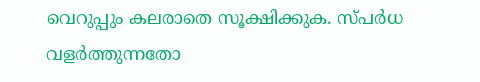വെറുപ്പും കലരാതെ സൂക്ഷിക്കുക. സ്പർധ വളർത്തുന്നതോ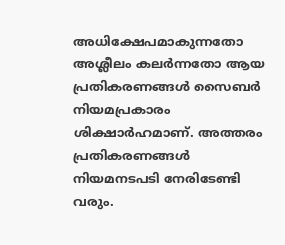അധിക്ഷേപമാകുന്നതോ അശ്ലീലം കലർന്നതോ ആയ പ്രതികരണങ്ങൾ സൈബർ നിയമപ്രകാരം ശിക്ഷാർഹമാണ്. അത്തരം പ്രതികരണങ്ങൾ നിയമനടപടി നേരിടേണ്ടി വരും.